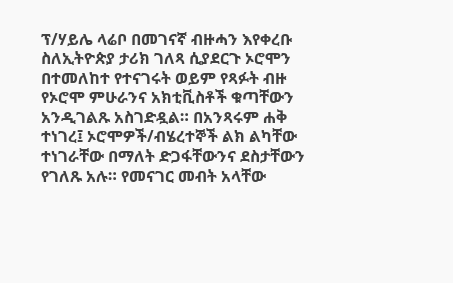ፕ/ሃይሌ ላሬቦ በመገናኛ ብዙሓን እየቀረቡ ስለኢትዮጵያ ታሪክ ገለጻ ሲያደርጉ ኦሮሞን በተመለከተ የተናገሩት ወይም የጻፉት ብዙ የኦሮሞ ምሁራንና አክቲቪስቶች ቁጣቸውን አንዲገልጹ አስገድዷል። በአንጻሩም ሐቅ ተነገረ፤ ኦሮሞዎች/ብሄረተኞች ልክ ልካቸው ተነገራቸው በማለት ድጋፋቸውንና ደስታቸውን የገለጹ አሉ። የመናገር መብት አላቸው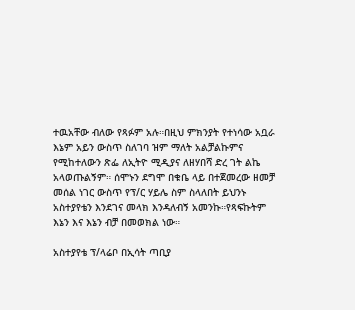ተዉአቸው ብለው የጻፉም አሉ።በዚህ ምክንያት የተነሳው አቧራ እኔም አይን ውስጥ ስለገባ ዝም ማለት አልቻልኩምና የሚከተለውን ጽፌ ለኢትዮ ሚዲያና ለዘሃበሻ ድረ ገት ልኬ አላወጡልኝም። ሰሞኑን ደግሞ በቁቤ ላይ በተጀመረው ዘመቻ መሰል ነገር ውስጥ የፕ/ር ሃይሌ ስም ስላለበት ይህንኑ አስተያየቴን እንደገና መላክ እንዳለብኝ አመንኩ።የጻፍኩትም እኔን እና እኔን ብቻ በመወክል ነው።

አስተያየቴ ፕ/ላሬቦ በኢሳት ጣቢያ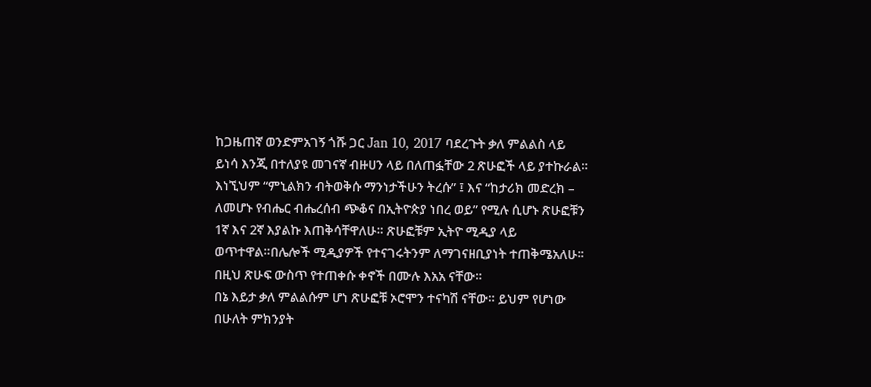ከጋዜጠኛ ወንድምአገኝ ጎሹ ጋር Jan 10, 2017 ባደረጉት ቃለ ምልልስ ላይ ይነሳ እንጂ በተለያዩ መገናኛ ብዙሀን ላይ በለጠፏቸው 2 ጽሁፎች ላይ ያተኩራል። እነኚህም “ምኒልክን ብትወቅሱ ማንነታችሁን ትረሱ” ፤ እና “ከታሪክ መድረክ – ለመሆኑ የብሔር ብሔረሰብ ጭቆና በኢትዮጵያ ነበረ ወይ” የሚሉ ሲሆኑ ጽሁፎቹን 1ኛ እና 2ኛ እያልኩ እጠቅሳቸዋለሁ። ጽሁፎቹም ኢትዮ ሚዲያ ላይ ወጥተዋል።በሌሎች ሚዲያዎች የተናገሩትንም ለማገናዘቢያነት ተጠቅሜአለሁ፡፡በዚህ ጽሁፍ ውስጥ የተጠቀሱ ቀኖች በሙሉ እአአ ናቸው።
በኔ እይታ ቃለ ምልልሱም ሆነ ጽሁፎቹ ኦሮሞን ተናካሽ ናቸው። ይህም የሆነው በሁለት ምክንያት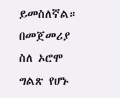ይመስለኛል። በመጀመሪያ ስለ ኦሮሞ ግልጽ የሆኑ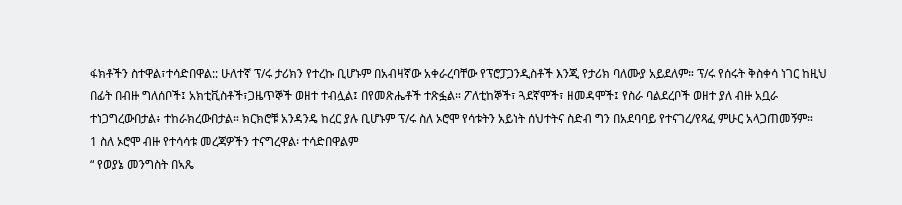ፋክቶችን ስተዋል፣ተሳድበዋል:: ሁለተኛ ፕ/ሩ ታሪክን የተረኩ ቢሆኑም በአብዛኛው አቀራረባቸው የፕሮፓጋንዲስቶች እንጂ የታሪክ ባለሙያ አይደለም። ፕ/ሩ የሰሩት ቅስቀሳ ነገር ከዚህ በፊት በብዙ ግለሰቦች፤ አክቲቪስቶች፣ጋዜጥኞች ወዘተ ተብሏል፤ በየመጽሔቶች ተጽፏል። ፖለቲከኞች፣ ጓደኛሞች፣ ዘመዳሞች፤ የስራ ባልደረቦች ወዘተ ያለ ብዙ አቧራ ተነጋግረውበታል፥ ተከራክረውበታል። ክርክሮቹ አንዳንዴ ከረር ያሉ ቢሆኑም ፕ/ሩ ስለ ኦሮሞ የሳቱትን አይነት ሰህተትና ስድብ ግን በአደባባይ የተናገረ/የጻፈ ምሁር አላጋጠመኝም።
1 ስለ ኦሮሞ ብዙ የተሳሳቱ መረጃዎችን ተናግረዋል፡ ተሳድበዋልም
“ የወያኔ መንግስት በኣጼ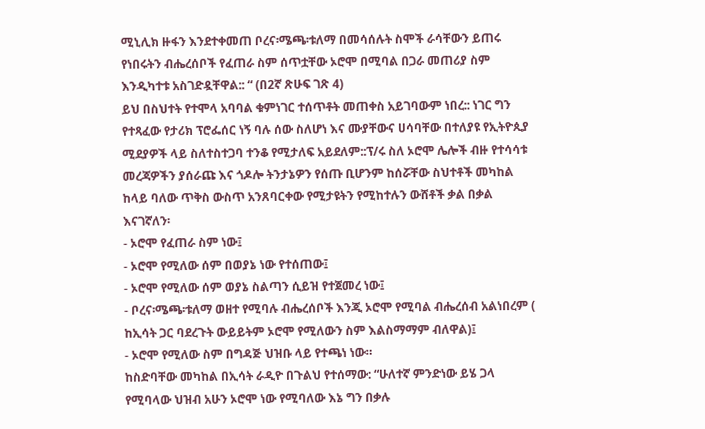ሚኒሊክ ዙፋን እንደተቀመጠ ቦረና፡ሜጫ፡ቱለማ በመሳሰሉት ስሞች ራሳቸውን ይጠሩ የነበሩትን ብሔረሰቦች የፈጠራ ስም ሰጥቷቸው ኦሮሞ በሚባል በጋራ መጠሪያ ስም እንዲካተቱ አስገድዷቸዋል:: “ (በ2ኛ ጽሁፍ ገጽ 4)
ይህ በስህተት የተሞላ አባባል ቁምነገር ተሰጥቶት መጠቀስ አይገባውም ነበረ:: ነገር ግን የተጻፈው የታሪክ ፕሮፌሰር ነኝ ባሉ ሰው ስለሆነ እና ሙያቸውና ሀሳባቸው በተለያዩ የኢትዮጲያ ሚደያዎች ላይ ስለተስተጋባ ተንቆ የሚታለፍ አይደለም::ፕ/ሩ ስለ ኦሮሞ ሌሎች ብዙ የተሳሳቱ መረጃዎችን ያሰራጩ እና ጎዶሎ ትንታኔዎን የሰጡ ቢሆንም ከሰሯቸው ስህተቶች መካከል ከላይ ባለው ጥቅስ ውስጥ አንጸባርቀው የሚታዩትን የሚከተሉን ውሸቶች ቃል በቃል እናገኛለን፡
- ኦሮሞ የፈጠራ ስም ነው፤
- ኦሮሞ የሚለው ሰም በወያኔ ነው የተሰጠው፤
- ኦሮሞ የሚለው ሰም ወያኔ ስልጣን ሲይዝ የተጀመረ ነው፤
- ቦረና፡ሜጫ፡ቱለማ ወዘተ የሚባሉ ብሔረሰቦች እንጂ ኦሮሞ የሚባል ብሔረሰብ አልነበረም ( ከኢሳት ጋር ባደረጉት ውይይትም ኦሮሞ የሚለውን ስም እልስማማም ብለዋል)፤
- ኦሮሞ የሚለው ስም በግዳጅ ህዝቡ ላይ የተጫነ ነው።
ከስድባቸው መካከል በኢሳት ራዲዮ በጉልህ የተሰማው: “ሁለተኛ ምንድነው ይሄ ጋላ የሚባላው ህዝብ አሁን ኦሮሞ ነው የሚባለው እኔ ግን በቃሉ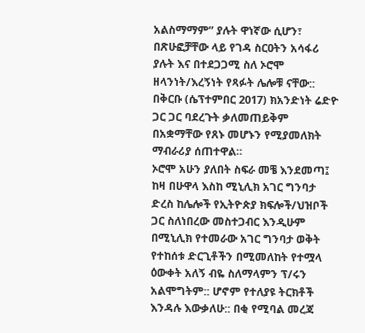አልስማማም” ያሉት ዋነኛው ሲሆን፣ በጽሁፎቻቸው ላይ የገዳ ስርዐትን አሳፋሪ ያሉት እና በተደጋጋሚ ስለ ኦሮሞ ዘላንነት/እረኝነት የጻፉት ሌሎቹ ናቸው:: በቅርቡ (ሴፕተምበር 2017) ክአንድነት ሬድዮ ጋር ጋር ባደረጉት ቃለመጠይቅም በአቋማቸው የጸኑ መሆኑን የሚያመለክት ማብራሪያ ሰጠተዋል።
ኦሮሞ አሁን ያለበት ስፍራ መቼ እንደመጣ፤ ከዛ በሁዋላ እስከ ሚኒሊክ አገር ግንባታ ድረስ ከሌሎች የኢትዮጵያ ክፍሎች/ህዝቦች ጋር ስለነበረው መስተጋብር እንዲሁም በሚኒሊክ የተመራው አገር ግንባታ ወቅት የተከሰቱ ድርጊቶችን በሚመለከት የተሟላ ዕውቀት አለኝ ብዬ ስለማላምን ፕ/ሩን አልሞግትም:: ሆኖም የተለያዩ ትርክቶች እንዳሉ እውቃለሁ:: በቂ የሚባል መረጃ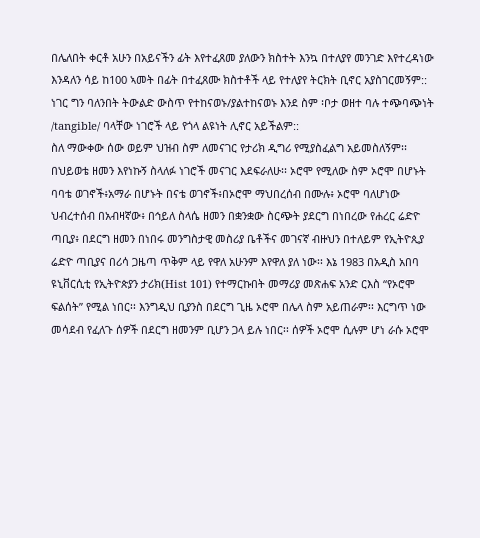በሌለበት ቀርቶ አሁን በአይናችን ፊት እየተፈጸመ ያለውን ክስተት እንኳ በተለያየ መንገድ እየተረዳነው እንዳለን ሳይ ከ100 ኣመት በፊት በተፈጸሙ ክስተቶች ላይ የተለያየ ትርክት ቢኖር አያስገርመኝም:: ነገር ግን ባለንበት ትውልድ ውስጥ የተከናወኑ/ያልተከናወኑ እንደ ስም ፡ቦታ ወዘተ ባሉ ተጭባጭነት /tangible/ ባላቸው ነገሮች ላይ የጎላ ልዩነት ሊኖር አይችልም::
ስለ ማውቀው ሰው ወይም ህዝብ ስም ለመናገር የታሪክ ዲግሪ የሚያስፈልግ አይመስለኝም፡፡በህይወቴ ዘመን እየነኩኝ ስላለፉ ነገሮች መናገር እደፍራለሁ፡፡ ኦሮሞ የሚለው ስም ኦሮሞ በሆኑት ባባቴ ወገኖች፥አማራ በሆኑት በናቴ ወገኖች፥በኦሮሞ ማህበረሰብ በሙሉ፥ ኦሮሞ ባለሆነው ህብረተሰብ በአብዛኛው፥ በኅይለ ስላሴ ዘመን በቋንቋው ስርጭት ያደርግ በነበረው የሐረር ሬድዮ ጣቢያ፥ በደርግ ዘመን በነበሩ መንግስታዊ መስሪያ ቤቶችና መገናኛ ብዙህን በተለይም የኢትዮጲያ ሬድዮ ጣቢያና በሪሳ ጋዜጣ ጥቅም ላይ የዋለ አሁንም እየዋለ ያለ ነው፡፡ እኔ 1983 በአዲስ አበባ ዩኒቨርሲቲ የኢትዮጵያን ታሪክ(Hist 101) የተማርኩበት መማሪያ መጽሐፍ አንድ ርእስ “የኦሮሞ ፍልሰት” የሚል ነበር፡፡ እንግዲህ ቢያንስ በደርግ ጊዜ ኦሮሞ በሌላ ስም አይጠራም፡፡ እርግጥ ነው መሳደብ የፈለጉ ሰዎች በደርግ ዘመንም ቢሆን ጋላ ይሉ ነበር፡፡ ሰዎች ኦሮሞ ሲሉም ሆነ ራሱ ኦሮሞ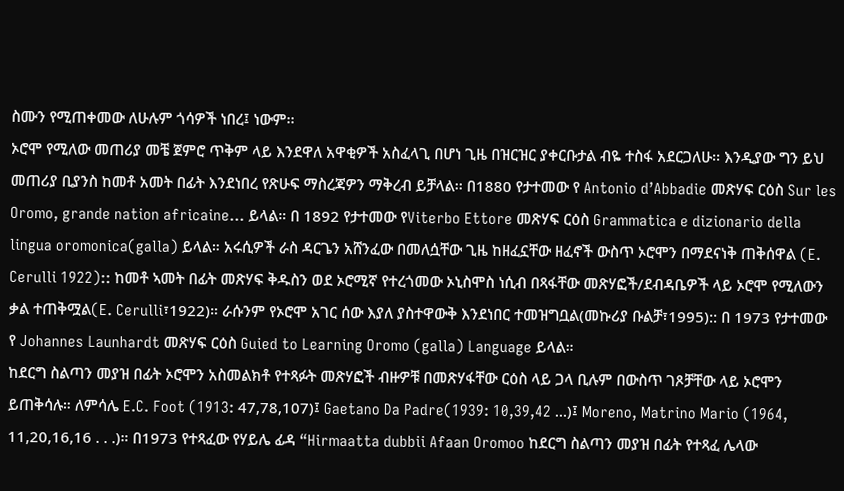ስሙን የሚጠቀመው ለሁሉም ጎሳዎች ነበረ፤ ነውም፡፡
ኦሮሞ የሚለው መጠሪያ መቼ ጀምሮ ጥቅም ላይ እንደዋለ አዋቂዎች አስፈላጊ በሆነ ጊዜ በዝርዝር ያቀርቡታል ብዬ ተስፋ አደርጋለሁ፡፡ እንዲያው ግን ይህ መጠሪያ ቢያንስ ከመቶ አመት በፊት እንደነበረ የጽሁፍ ማስረጃዎን ማቅረብ ይቻላል፡፡ በ1880 የታተመው የ Antonio d’Abbadie መጽሃፍ ርዕስ Sur les Oromo, grande nation africaine… ይላል። በ 1892 የታተመው የViterbo Ettore መጽሃፍ ርዕስ Grammatica e dizionario della lingua oromonica(galla) ይላል። አሩሲዎች ራስ ዳርጌን አሸንፈው በመለሷቸው ጊዜ ከዘፈኗቸው ዘፈኖች ውስጥ ኦሮሞን በማደናነቅ ጠቅሰዋል (E. Cerulli 1922):: ከመቶ ኣመት በፊት መጽሃፍ ቅዱስን ወደ ኦሮሚኛ የተረጎመው ኦኒስሞስ ነሲብ በጻፋቸው መጽሃፎች/ደብዳቤዎች ላይ ኦሮሞ የሚለውን ቃል ተጠቅሟል(E. Cerulli፣1922)። ራሱንም የኦሮሞ አገር ሰው እያለ ያስተዋውቅ እንደነበር ተመዝግቧል(መኩሪያ ቡልቻ፣1995):: በ 1973 የታተመው የ Johannes Launhardt መጽሃፍ ርዕስ Guied to Learning Oromo (galla) Language ይላል።
ከደርግ ስልጣን መያዝ በፊት ኦሮሞን አስመልክቶ የተጻፉት መጽሃፎች ብዙዎቹ በመጽሃፋቸው ርዕስ ላይ ጋላ ቢሉም በውስጥ ገጾቻቸው ላይ ኦሮሞን ይጠቅሳሉ። ለምሳሌ E.C. Foot (1913: 47,78,107)፤ Gaetano Da Padre(1939: 10,39,42 …)፤ Moreno, Matrino Mario (1964, 11,20,16,16 . . .)። በ1973 የተጻፈው የሃይሌ ፊዳ “Hirmaatta dubbii Afaan Oromoo ከደርግ ስልጣን መያዝ በፊት የተጻፈ ሌላው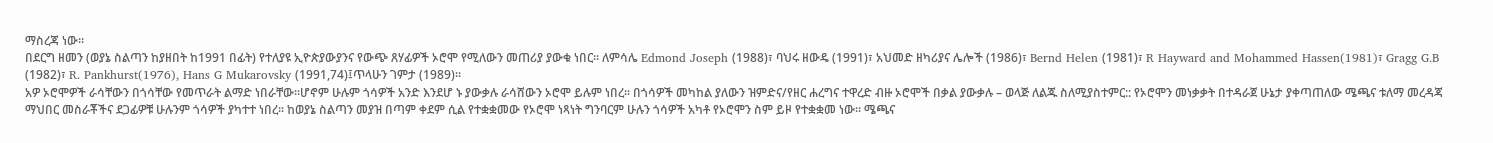ማስረጃ ነው።
በደርግ ዘመን (ወያኔ ስልጣን ከያዘበት ከ1991 በፊት) የተለያዩ ኢዮጵያውያንና የውጭ ጸሃፊዎች ኦሮሞ የሚለውን መጠሪያ ያውቁ ነበር። ለምሳሌ Edmond Joseph (1988)፣ ባህሩ ዘውዴ (1991)፣ አህመድ ዘካሪያና ሌሎች (1986)፣ Bernd Helen (1981)፣ R Hayward and Mohammed Hassen(1981)፣ Gragg G.B (1982)፣ R. Pankhurst(1976), Hans G Mukarovsky (1991,74)፤ጥላሁን ገምታ (1989)።
አዎ ኦሮሞዎች ራሳቸውን በጎሳቸው የመጥራት ልማድ ነበራቸው፡፡ሆኖም ሁሉም ጎሳዎች አንድ እንደሆ ኑ ያውቃሉ ራሳሸውን ኦሮሞ ይሉም ነበረ፡፡ በጎሳዎች መካከል ያለውን ዝምድና/የዘር ሐረግና ተዋረድ ብዙ ኦሮሞች በቃል ያውቃሉ – ወላጅ ለልጁ ስለሚያስተምር:: የኦሮሞን መነቃቃት በተዳራጀ ሁኔታ ያቀጣጠለው ሜጫና ቱለማ መረዳጃ ማህበር መስራቾችና ደጋፊዎቹ ሁሉንም ጎሳዎች ያካተተ ነበረ፡፡ ከወያኔ ስልጣን መያዝ በጣም ቀደም ሲል የተቋቋመው የኦሮሞ ነጻነት ግንባርም ሁሉን ጎሳዎች አካቶ የኦሮሞን ስም ይዞ የተቋቋመ ነው። ሜጫና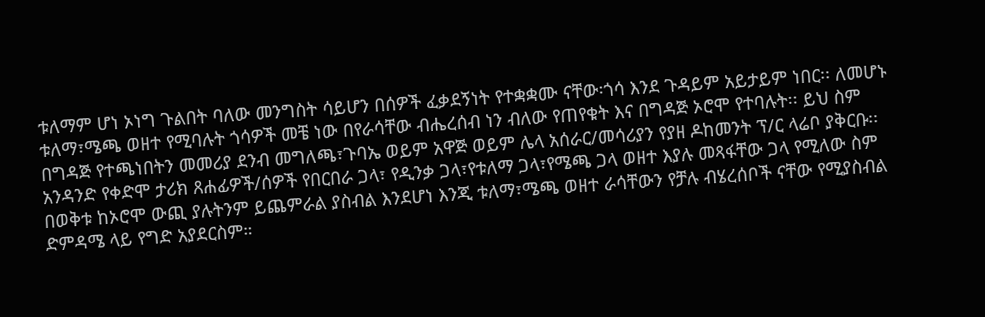ቱለማም ሆነ ኦነግ ጉልበት ባለው መንግስት ሳይሆን በሰዎች ፈቃደኝነት የተቋቋሙ ናቸው፡ጎሳ እንደ ጉዳይም አይታይም ነበር፡፡ ለመሆኑ ቱለማ፣ሜጫ ወዘተ የሚባሉት ጎሳዎች መቼ ነው በየራሳቸው ብሔረሰብ ነን ብለው የጠየቁት እና በግዳጅ ኦሮሞ የተባሉት፡፡ ይህ ስም በግዳጅ የተጫነበትን መመሪያ ደንብ መግለጫ፣ጉባኤ ወይም አዋጅ ወይም ሌላ አሰራር/መሳሪያን የያዘ ዶከመንት ፕ/ር ላሬቦ ያቅርቡ፡፡
አንዳንድ የቀድሞ ታሪክ ጸሐፊዎች/ሰዎች የበርበራ ጋላ፣ የዲንቃ ጋላ፣የቱለማ ጋላ፣የሜጫ ጋላ ወዘተ እያሉ መጻፋቸው ጋላ የሚለው ስም በወቅቱ ከኦሮሞ ውጪ ያሉትንም ይጨምራል ያስብል እንደሆነ እንጂ ቱለማ፣ሜጫ ወዘተ ራሳቸውን የቻሉ ብሄረሰቦች ናቸው የሚያስብል ድምዳሜ ላይ የግድ አያደርስም።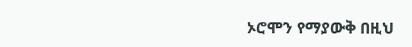ኦሮሞን የማያውቅ በዚህ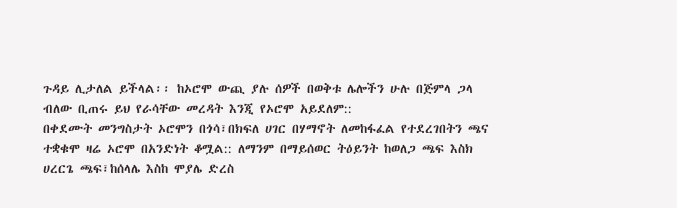ጉዳይ ሊታለል ይችላል፡፡ ከኦሮሞ ውጪ ያሉ ሰዎች በወቅቱ ሌሎችን ሁሉ በጅምላ ጋላ ብለው ቢጠሩ ይህ የራሳቸው መረዳት እንጂ የኦሮሞ አይደለም::
በቀደሙት መንግስታት ኦሮሞን በጎሳ፣በክፍለ ሀገር በሃማኖት ለመከፋፈል የተደረገበትን ጫና ተቋቁሞ ዛሬ ኦሮሞ በአንድነት ቆሟል:: ለማንም በማይሰወር ትዕይንት ከወለጋ ጫፍ እስክ ሀረርጌ ጫፍ፣ከሰላሌ እስከ ሞያሌ ድረስ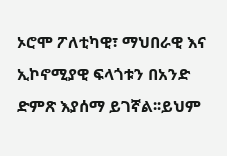ኦሮሞ ፖለቲካዊ፣ ማህበራዊ እና ኢኮኖሚያዊ ፍላጎቱን በአንድ ድምጽ እያሰማ ይገኛል፡፡ይህም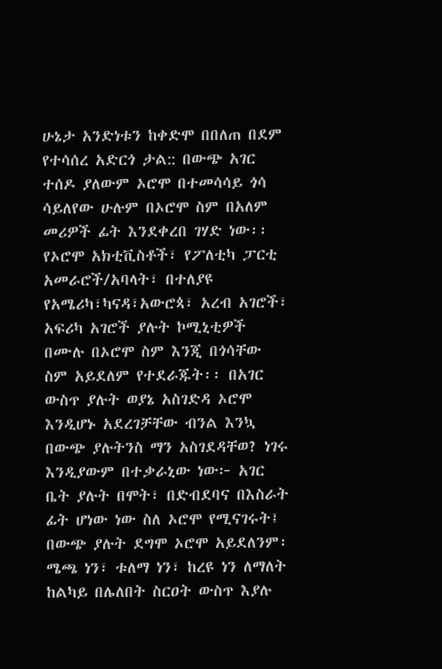ሁኔታ አንድነቱን ከቀድሞ በበለጠ በደም የተሳሰረ አድርጎ ታል:: በውጭ አገር ተሰዶ ያለውም ኦሮሞ በተመሳሳይ ጎሳ ሳይለየው ሁሉም በኦሮሞ ስም በአለም መሪዎች ፊት እንደቀረበ ገሃድ ነው፡፡ የኦሮሞ አክቲቪስቶች፣ የፖለቲካ ፓርቲ አመራሮች/አባላት፣ በተለያዩ የአሜሪካ፣ካናዳ፣አውሮጳ፣ አረብ አገሮች፣ አፍሪካ አገሮች ያሉት ኮሚኒቲዎች በሙሉ በኦሮሞ ስም እንጂ በጎሳቸው ስም አይደለም የተደራጁት፡፡ በአገር ውስጥ ያሉት ወያኔ አስገድዳ ኦሮሞ እንዲሆኑ አደረገቻቸው ብንል እንኳ በውጭ ያሉትንስ ማን አስገደዳቸወ? ነገሩ እንዲያውም በተቃራኒው ነው፦ አገር ቤት ያሉት በሞት፣ በድብደባና በእስራት ፊት ሆነው ነው ስለ ኦሮሞ የሚናገሩት፤ በውጭ ያሉት ደግሞ ኦሮሞ አይደለንም፡ ሜጫ ነን፣ ቱለማ ነን፣ ከረዩ ነን ለማለት ከልካይ በሌለበት ስርዐት ውስጥ እያሉ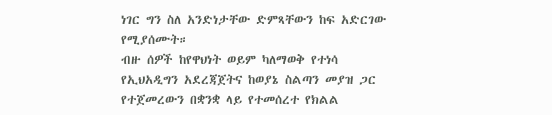ነገር ግን ስለ አንድነታቸው ድምጻቸውን ከፍ አድርገው የሚያሰሙት።
ብዙ ሰዎች ከየዋህነት ወይም ካለማወቅ የተነሳ የኢህአዲግን አደረጃጀትና ከወያኔ ስልጣን መያዝ ጋር የተጀመረውን በቋንቋ ላይ የተመሰረተ የክልል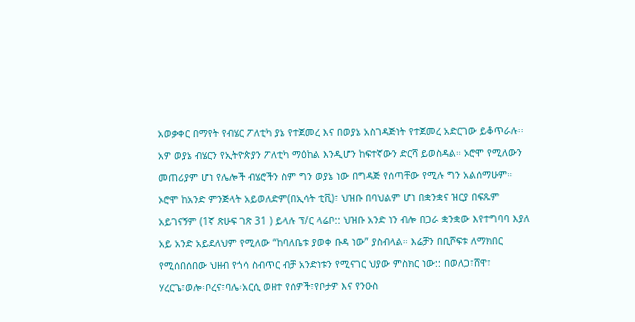አወቃቀር በማየት የብሄር ፖለቲካ ያኔ የተጀመረ እና በወያኔ አስገዳጅነት የተጀመረ አድርገው ይቆጥራሉ፡፡ አዎ ወያኔ ብሄርን የኢትዮጵያን ፖለቲካ ማዕከል እንዲሆን ከፍተኛውን ድርሻ ይወስዳል። ኦሮሞ የሚለውን መጠሪያም ሆነ የሌሎች ብሄሮችን ስም ግን ወያኔ ነው በግዳጅ የሰጣቸው የሚሉ ግን አልሰማሁም።
ኦሮሞ ከአንድ ምንጅላት አይወለድም(በኢሳት ቲቪ)፣ ህዝቡ በባህልም ሆነ በቋንቋና ዝርያ በፍጹም አይገናኝም (1ኛ ጽሁፍ ገጽ 31 ) ይላሉ ፕ/ር ላሬቦ:: ህዝቡ አንድ ነን ብሎ በጋራ ቋንቋው እየተግባባ እያለ አይ አንድ አይደለህም የሚለው “ከባለቤቱ ያወቀ ቡዳ ነው” ያስብላል። እሬቻን በቢሾፍቱ ለማክበር የሚሰበሰበው ህዘብ የጎሳ ስብጥር ብቻ አንድነቱን የሚናገር ህያው ምስክር ነው:: በወለጋ፣ሸዋ፣ ሃረርጌ፣ወሎ፡ቦረና፣ባሌ፡አርሲ ወዘተ የሰዎች፣የቦታዎ እና የንዑስ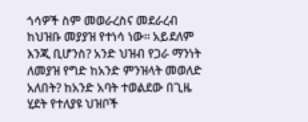ጎሳዎች ስም መወራረስና መደራረብ ከህዝቡ መያያዝ የተነሳ ነው። አይደለም እንጂ ቢሆንስ? አንድ ህዝብ የጋራ ማንነት ለመያዝ የግድ ከአንድ ምንዝላት መወለድ አለበት? ከአንድ አባት ተወልደው በጊዜ ሂደት የተለያዩ ህዝቦች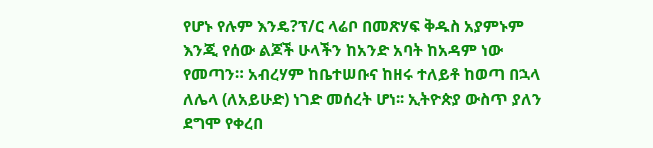የሆኑ የሉም እንዴ?ፕ/ር ላሬቦ በመጽሃፍ ቅዱስ አያምኑም እንጂ የሰው ልጆች ሁላችን ከአንድ አባት ከአዳም ነው የመጣን። አብረሃም ከቤተሠቡና ከዘሩ ተለይቶ ከወጣ በኋላ ለሌላ (ለአይሁድ) ነገድ መሰረት ሆነ፡፡ ኢትዮጵያ ውስጥ ያለን ደግሞ የቀረበ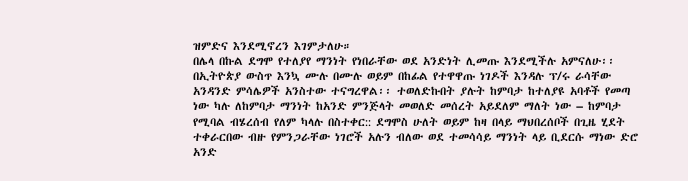ዝምድና እንደሚኖረን እገምታለሁ።
በሌላ በኩል ደግሞ የተለያየ ማንነት የነበራቸው ወደ አንድነት ሊመጡ እንደሚችሉ አምናለሁ፡፡ በኢትዮጵያ ውስጥ እንኳ ሙሉ በሙሉ ወይም በከፊል የተዋዋጡ ነገዶች እንዳሉ ፕ/ሩ ራሳቸው አንዳንድ ምሳሌዎች አንስተው ተናግረዋል፡፡ ተወለድኩበት ያሉት ከምባታ ከተለያዩ አባቶች የመጣ ነው ካሉ ለከምባታ ማንነት ከአንድ ምንጅላት መወለድ መሰረት አይደለም ማለት ነው – ከምባታ የሚባል ብሄረሰብ የለም ካላሉ በስተቀር:: ደግሞስ ሁለት ወይም ከዛ በላይ ማህበረሰቦች በጊዜ ሂደት ተቀራርበው ብዙ የምንጋራቸው ነገሮች አሉን ብለው ወደ ተመሳሳይ ማንነት ላይ ቢደርሱ ማነው ድሮ አንድ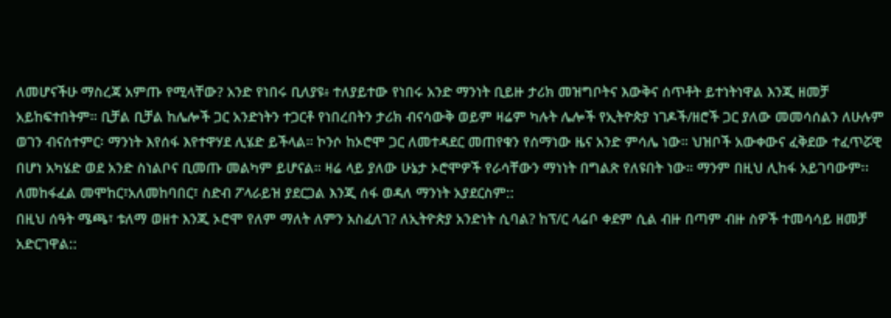ለመሆናችሁ ማስረጃ አምጡ የሚላቸው? አንድ የነበሩ ቢለያዩ፥ ተለያይተው የነበሩ አንድ ማንነት ቢይዙ ታሪክ መዝግቦትና እውቅና ሰጥቶት ይተነትነዋል እንጂ ዘመቻ አይከፍተበትም። ቢቻል ቢቻል ከሌሎች ጋር አንድነትን ተጋርቶ የነበረበትን ታሪክ ብናሳውቅ ወይም ዛሬም ካሉት ሌሎች የኢትዮጵያ ነገዶች/ዘሮች ጋር ያለው መመሳሰልን ለሁሉም ወገን ብናሰተምር፡ ማንነት እየሰፋ እየተዋሃደ ሊሄድ ይችላል። ኮንሶ ከኦሮሞ ጋር ለመተዳደር መጠየቁን የሰማነው ዜና አንድ ምሳሌ ነው። ህዝቦች አውቀውና ፈቅደው ተፈጥሯዊ በሆነ አካሄድ ወደ አንድ ስነልቦና ቢመጡ መልካም ይሆናል። ዛሬ ላይ ያለው ሁኔታ ኦሮሞዎች የራሳቸውን ማነነት በግልጽ የለዩበት ነው። ማንም በዚህ ሊከፋ አይገባውም፡፡ ለመከፋፈል መሞከር፣አለመከባበር፣ ስድብ ፖላራይዝ ያደርጋል እንጂ ሰፋ ወዳለ ማንነት አያደርስም::
በዚህ ሰዓት ሜጫ፣ ቱለማ ወዘተ እንጂ ኦሮሞ የለም ማለት ለምን አስፈለገ? ለኢትዮጵያ አንድነት ሲባል? ከፕ/ር ላሬቦ ቀደም ሲል ብዙ በጣም ብዙ ስዎች ተመሳሳይ ዘመቻ አድርገዋል::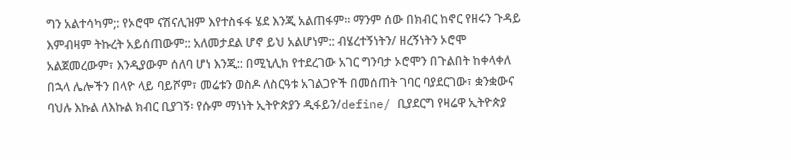ግን አልተሳካም;: የኦሮሞ ናሽናሊዝም እየተስፋፋ ሄደ እንጂ አልጠፋም፡፡ ማንም ሰው በክብር ከኖር የዘሩን ጉዳይ እምብዛም ትኩረት አይሰጠውም:: አለመታደል ሆኖ ይህ አልሆነም:: ብሄረተኝነትን/ ዘረኝነትን ኦሮሞ አልጀመረውም፣ እንዲያውም ሰለባ ሆነ እንጂ:: በሚኒሊክ የተደረገው አገር ግንባታ ኦሮሞን በጉልበት ከቀላቀለ በኋላ ሌሎችን በላዮ ላይ ባይሾም፣ መሬቱን ወስዶ ለስርዓቱ አገልጋዮች በመሰጠት ገባር ባያደርገው፣ ቋንቋውና ባህሉ እኩል ለእኩል ክብር ቢያገኝ፡ የሱም ማነነት ኢትዮጵያን ዲፋይን/define/ ቢያደርግ የዛሬዋ ኢትዮጵያ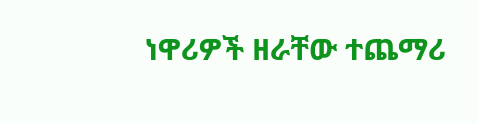ነዋሪዎች ዘራቸው ተጨማሪ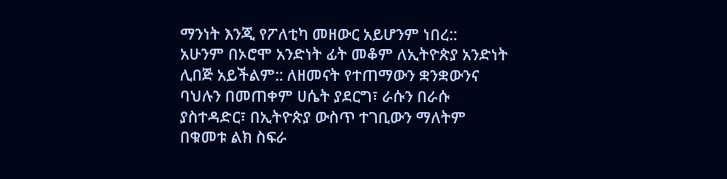ማንነት እንጂ የፖለቲካ መዘውር አይሆንም ነበረ::
አሁንም በኦሮሞ አንድነት ፊት መቆም ለኢትዮጵያ አንድነት ሊበጅ አይችልም:: ለዘመናት የተጠማውን ቋንቋውንና ባህሉን በመጠቀም ሀሴት ያደርግ፣ ራሱን በራሱ ያስተዳድር፣ በኢትዮጵያ ውስጥ ተገቢውን ማለትም በቁመቱ ልክ ስፍራ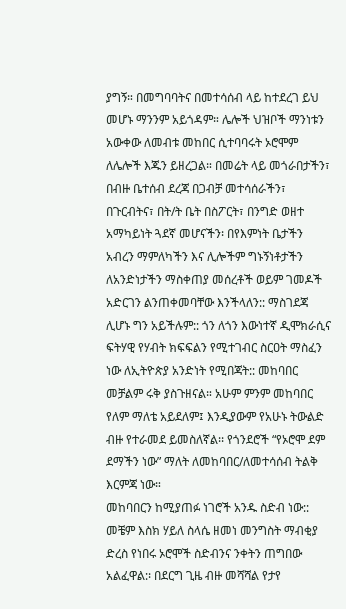ያግኝ። በመግባባትና በመተሳሰብ ላይ ከተደረገ ይህ መሆኑ ማንንም አይጎዳም። ሌሎች ህዝቦች ማንነቱን አውቀው ለመብቱ መከበር ሲተባባሩት ኦሮሞም ለሌሎች እጁን ይዘረጋል። በመሬት ላይ መጎራበታችን፣ በብዙ ቤተሰብ ደረጃ በጋብቻ መተሳሰራችን፣ በጉርብትና፣ በት/ት ቤት በስፖርት፣ በንግድ ወዘተ አማካይነት ጓደኛ መሆናችን፡ በየእምነት ቤታችን አብረን ማምለካችን እና ሊሎችም ግኑኝነቶታችን ለአንድነታችን ማስቀጠያ መሰረቶች ወይም ገመዶች አድርገን ልንጠቀመባቸው እንችላለን:: ማስገደጃ ሊሆኑ ግን አይችሉም:: ጎን ለጎን እውነተኛ ዲሞክራሲና ፍትሃዊ የሃብት ክፍፍልን የሚተገብር ስርዐት ማስፈን ነው ለኢትዮጵያ አንድነት የሚበጃት:: መከባበር መቻልም ሩቅ ያስጉዘናል። አሁም ምንም መከባበር የለም ማለቴ አይደለም፤ እንዲያውም የአሁኑ ትውልድ ብዙ የተራመደ ይመስለኛል፡፡ የጎንደሮች “የኦሮሞ ደም ደማችን ነው” ማለት ለመከባበር/ለመተሳሰብ ትልቅ እርምጃ ነው።
መከባበርን ከሚያጠፉ ነገሮች አንዱ ስድብ ነው:: መቼም እስክ ሃይለ ስላሴ ዘመነ መንግስት ማብቂያ ድረስ የነበሩ ኦሮሞች ስድብንና ንቀትን ጠግበው አልፈዋል:፡ በደርግ ጊዜ ብዙ መሻሻል የታየ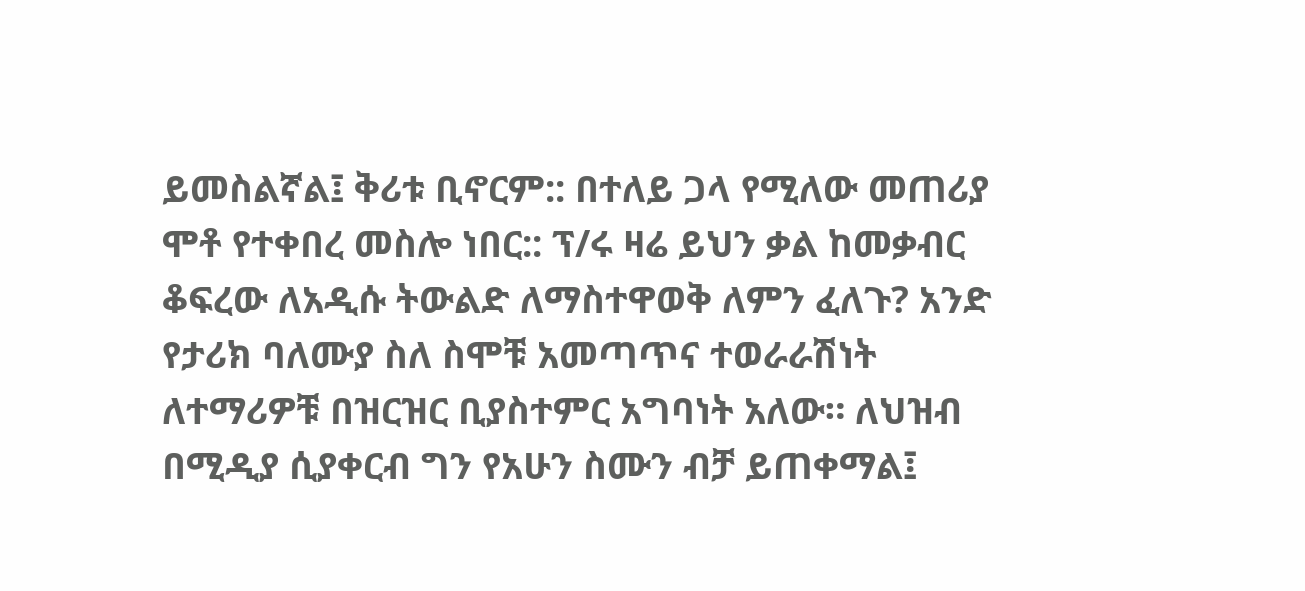ይመስልኛል፤ ቅሪቱ ቢኖርም:: በተለይ ጋላ የሚለው መጠሪያ ሞቶ የተቀበረ መስሎ ነበር:: ፕ/ሩ ዛሬ ይህን ቃል ከመቃብር ቆፍረው ለአዲሱ ትውልድ ለማስተዋወቅ ለምን ፈለጉ? አንድ የታሪክ ባለሙያ ስለ ስሞቹ አመጣጥና ተወራራሽነት ለተማሪዎቹ በዝርዝር ቢያስተምር አግባነት አለው። ለህዝብ በሚዲያ ሲያቀርብ ግን የአሁን ስሙን ብቻ ይጠቀማል፤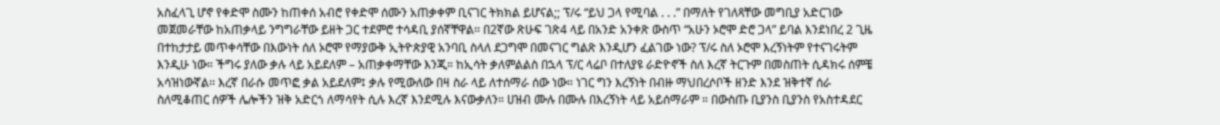አስፈላጊ ሆኖ የቀድሞ ስሙን ከጠቀሰ አብሮ የቀድሞ ሰሙን አጠቃቀም ቢናገር ትክክል ይሆናል;; ፕ/ሩ “ይህ ጋላ የሚባል . . .” በማለት የገለጻቸው መግቢያ አድርገው መጀመራቸው ከአጠቃላይ ንግግራቸው ይዘት ጋር ተደምሮ ተሳዳቢ ያሰኛቸዋል፡፡ በ2ኛው ጽሁፍ ገጽ4 ላይ በአንድ አንቀጽ ውስጥ “አሁን ኦሮሞ ድሮ ጋላ” ይባል እንደነበረ 2 ጊዜ በተከታታይ መጥቀሳቸው በእውነት ሰለ ኦሮሞ የማያውቅ ኢትዮጵያዊ አንባቢ ስላለ ደጋግሞ በመናገር ግልጽ እንዲሆን ፈልገው ነው? ፕ/ሩ ስለ ኦሮሞ እረኝነትም የተናገሩትም እንዲሁ ነው። ችግሩ ያለው ቃሉ ላይ አይደለም – አጠቃቀማቸው እንጂ። ከኢሳት ቃለምልልስ በኋላ ፕ/ር ላሬቦ በተለያዩ ራድዮኖች ስለ እረኛ ትርጉም በመስጠት ሲዳክሩ ሰምቼ አሳዝነውኛል፡፡ እረኛ በራሱ መጥፎ ቃል አይደለም፤ ቃሉ የሚውለው በዛ ስራ ላይ ለተሰማራ ሰው ነው። ነገር ግን እረኝነት በብዙ ማህበረሶቦች ዘንድ እንደ ዝቅተኛ ሰራ ስለሚቆጠር ሰዎች ሌሎችን ዝቅ አድርጎ ለማሳየት ሲሉ እረኛ እንደሚሉ እናውቃለን። ሀዝብ ሙሉ በሙሉ በእረኝነት ላይ አይሰማራም ። በውስጡ ቢያንስ ቢያንስ የአስተዳደር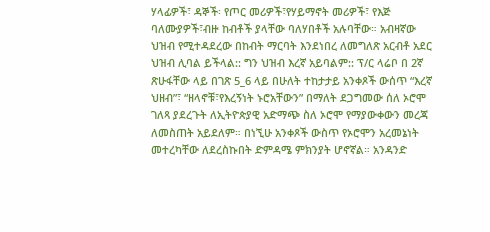ሃላፊዎች፣ ዳኞች፡ የጦር መሪዎች፣የሃይማኖት መሪዎች፣ የእጅ ባለሙያዎች፣ብዙ ከብቶች ያላቸው ባለሃበቶች አሉባቸው። አብዛኛው ህዝብ የሚተዳደረው በከብት ማርባት እንደነበረ ለመግለጽ አርብቶ አደር ህዝብ ሊባል ይችላል:: ግን ህዝብ እረኛ አይባልም:: ፕ/ር ላሬቦ በ 2ኛ ጽሁፋቸው ላይ በገጽ 5_6 ላይ በሁለት ተከታታይ አንቀጾች ውሰጥ “እረኛ ህዘብ”፣ “ዘላኖቹ፣የእረኝነት ኑሮአቸውን” በማለት ደጋግመው ሰለ ኦሮሞ ገለጻ ያደረጉት ለኢትዮጵያዊ አድማጭ ስለ ኦሮሞ የማያውቀውን መረጃ ለመስጠት አይደለም። በነኚሁ አንቀጾች ውስጥ የኦሮሞን አረመኔነት መተረካቸው ለደረስኩበት ድምዳሜ ምክንያት ሆኖኛል። አንዳንድ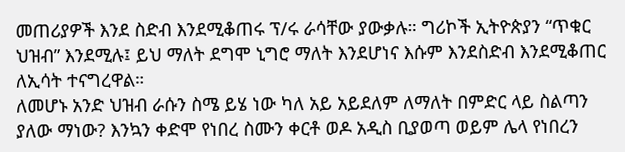መጠሪያዎች እንደ ስድብ እንደሚቆጠሩ ፕ/ሩ ራሳቸው ያውቃሉ። ግሪኮች ኢትዮጵያን “ጥቁር ህዝብ” እንደሚሉ፤ ይህ ማለት ደግሞ ኒግሮ ማለት እንደሆነና እሱም እንደስድብ እንደሚቆጠር ለኢሳት ተናግረዋል።
ለመሆኑ አንድ ህዝብ ራሱን ስሜ ይሄ ነው ካለ አይ አይደለም ለማለት በምድር ላይ ስልጣን ያለው ማነው? እንኳን ቀድሞ የነበረ ስሙን ቀርቶ ወዶ አዲስ ቢያወጣ ወይም ሌላ የነበረን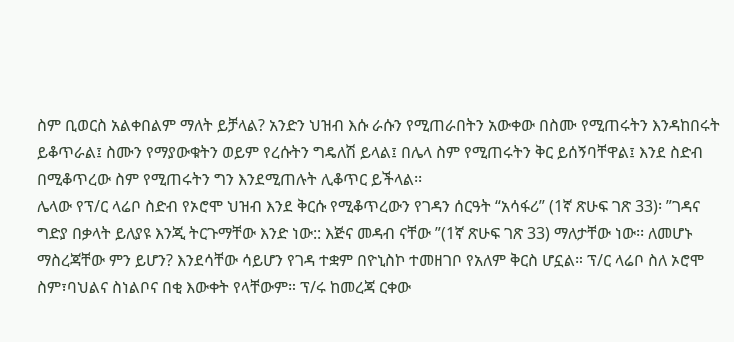ስም ቢወርስ አልቀበልም ማለት ይቻላል? አንድን ህዝብ እሱ ራሱን የሚጠራበትን አውቀው በስሙ የሚጠሩትን እንዳከበሩት ይቆጥራል፤ ስሙን የማያውቁትን ወይም የረሱትን ግዴለሽ ይላል፤ በሌላ ስም የሚጠሩትን ቅር ይሰኝባቸዋል፤ እንደ ስድብ በሚቆጥረው ስም የሚጠሩትን ግን እንደሚጠሉት ሊቆጥር ይችላል፡፡
ሌላው የፕ/ር ላሬቦ ስድብ የኦሮሞ ህዝብ እንደ ቅርሱ የሚቆጥረውን የገዳን ሰርዓት “አሳፋሪ” (1ኛ ጽሁፍ ገጽ 33)፡ ”ገዳና ግድያ በቃላት ይለያዩ እንጂ ትርጉማቸው እንድ ነው:: እጅና መዳብ ናቸው ”(1ኛ ጽሁፍ ገጽ 33) ማለታቸው ነው፡፡ ለመሆኑ ማስረጃቸው ምን ይሆን? እንደሳቸው ሳይሆን የገዳ ተቋም በዮኒስኮ ተመዘገቦ የአለም ቅርስ ሆኗል። ፕ/ር ላሬቦ ስለ ኦሮሞ ስም፣ባህልና ስነልቦና በቂ እውቀት የላቸውም። ፕ/ሩ ከመረጃ ርቀው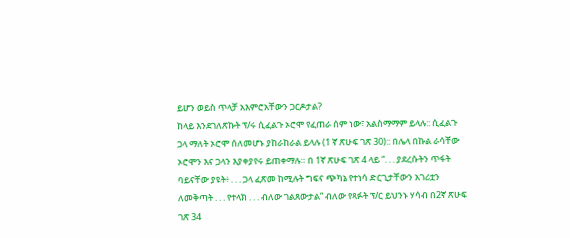ይሆን ወይስ ጥላቻ አእምሮአቸውን ጋርዶታል?
ከላይ እንደገለጽኩት ፕ/ሩ ሲፈልጉ ኦሮሞ የፈጠራ ሰም ነው፣ አልስማማም ይላሉ:: ሲፈልጉ ጋላ ማለት ኦሮሞ ሰለመሆኑ ያከራከራል ይላሉ (1 ኛ ጽሁፍ ገጽ 30):: በሌላ በኩል ራሳቸው ኦሮሞን እና ጋላን እያቀያየሩ ይጠቀማሉ። በ 1ኛ ጽሁፍ ገጽ 4 ላይ “. . . ያደረሱትን ጥፋት ባይናቸው ያዩት፥ . . . ጋላ ፈጽመ ከሚሉት ግፍና ጭካኔ የተነሳ ድርጊታቸውን አገሪቷን ለመቅጣት . . . የተላክ . . . ብለው ገልጸውታል” ብለው የጻፉት ፕ/ር ይህንኑ ሃሳብ በ2ኛ ጽሁፍ ገጽ 34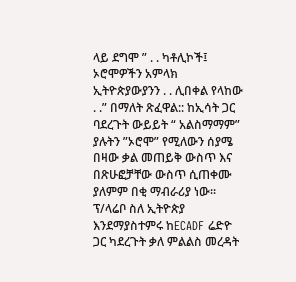ላይ ደግሞ ” . . ካቶሊኮች፤ ኦሮሞዎችን አምላክ ኢትዮጵያውያንን . . ሊበቀል የላከው . .” በማለት ጽፈዋል:: ከኢሳት ጋር ባደረጉት ውይይት “ አልስማማም” ያሉትን ”ኦሮሞ” የሚለውን ሰያሜ በዛው ቃል መጠይቅ ውስጥ እና በጽሁፎቻቸው ውስጥ ሲጠቀሙ ያለምም በቂ ማብራሪያ ነው፡፡
ፕ/ላሬቦ ስለ ኢትዮጵያ እንደማያስተምሩ ከECADF ሬድዮ ጋር ካደረጉት ቃለ ምልልስ መረዳት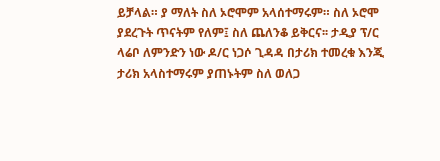ይቻላል። ያ ማለት ስለ ኦሮሞም አላሰተማሩም። ስለ ኦሮሞ ያደረጉት ጥናትም የለም፤ ስለ ጨለንቆ ይቅርና፡፡ ታዲያ ፕ/ር ላሬቦ ለምንድን ነው ዶ/ር ነጋሶ ጊዳዳ በታሪክ ተመረቁ እንጂ ታሪክ አላስተማሩም ያጠኑትም ስለ ወለጋ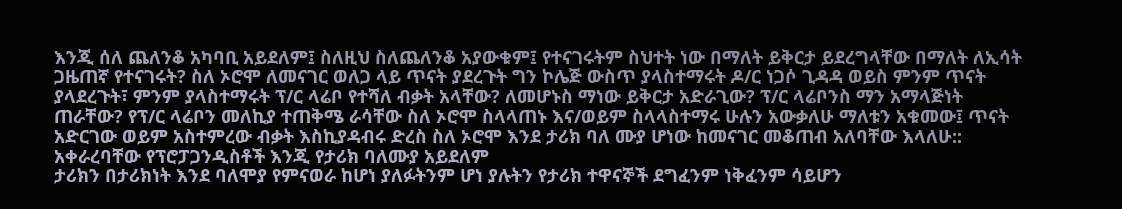እንጂ ሰለ ጨለንቆ አካባቢ አይደለም፤ ስለዚህ ስለጨለንቆ አያውቁም፤ የተናገሩትም ስህተት ነው በማለት ይቅርታ ይደረግላቸው በማለት ለኢሳት ጋዜጠኛ የተናገሩት? ስለ ኦሮሞ ለመናገር ወለጋ ላይ ጥናት ያደረጉት ግን ኮሌጅ ውስጥ ያላስተማሩት ዶ/ር ነጋሶ ጊዳዳ ወይስ ምንም ጥናት ያላደረጉት፣ ምንም ያላስተማሩት ፕ/ር ላሬቦ የተሻለ ብቃት አላቸው? ለመሆኑስ ማነው ይቅርታ አድራጊው? ፕ/ር ላሬቦንስ ማን አማላጅነት ጠራቸው? የፕ/ር ላሬቦን መለኪያ ተጠቅሜ ራሳቸው ስለ ኦሮሞ ስላላጠኑ እና/ወይም ስላላስተማሩ ሁሉን አውቃለሁ ማለቱን አቁመው፤ ጥናት አድርገው ወይም አስተምረው ብቃት እስኪያዳብሩ ድረስ ስለ ኦሮሞ እንደ ታሪክ ባለ ሙያ ሆነው ከመናገር መቆጠብ አለባቸው እላለሁ::
አቀራረባቸው የፕሮፓጋንዲስቶች እንጂ የታሪክ ባለሙያ አይደለም
ታሪክን በታሪክነት እንደ ባለሞያ የምናወራ ከሆነ ያለፉትንም ሆነ ያሉትን የታሪክ ተዋናኞች ደግፈንም ነቅፈንም ሳይሆን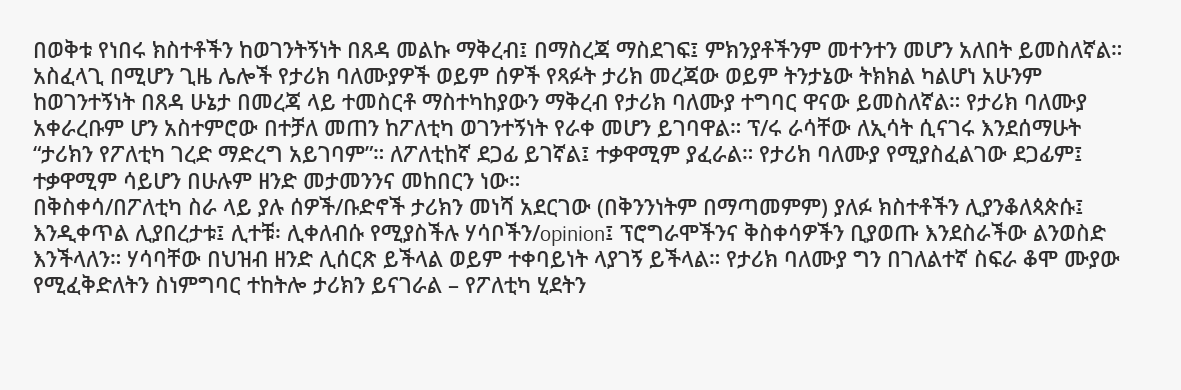በወቅቱ የነበሩ ክስተቶችን ከወገንትኝነት በጸዳ መልኩ ማቅረብ፤ በማስረጃ ማስደገፍ፤ ምክንያቶችንም መተንተን መሆን አለበት ይመስለኛል። አስፈላጊ በሚሆን ጊዜ ሌሎች የታሪክ ባለሙያዎች ወይም ሰዎች የጻፉት ታሪክ መረጃው ወይም ትንታኔው ትክክል ካልሆነ አሁንም ከወገንተኝነት በጸዳ ሁኔታ በመረጃ ላይ ተመስርቶ ማስተካከያውን ማቅረብ የታሪክ ባለሙያ ተግባር ዋናው ይመስለኛል። የታሪክ ባለሙያ አቀራረቡም ሆን አስተምሮው በተቻለ መጠን ከፖለቲካ ወገንተኝነት የራቀ መሆን ይገባዋል። ፕ/ሩ ራሳቸው ለኢሳት ሲናገሩ እንደሰማሁት “ታሪክን የፖለቲካ ገረድ ማድረግ አይገባም”። ለፖለቲከኛ ደጋፊ ይገኛል፤ ተቃዋሚም ያፈራል። የታሪክ ባለሙያ የሚያስፈልገው ደጋፊም፤ ተቃዋሚም ሳይሆን በሁሉም ዘንድ መታመንንና መከበርን ነው።
በቅስቀሳ/በፖለቲካ ስራ ላይ ያሉ ሰዎች/ቡድኖች ታሪክን መነሻ አደርገው (በቅንንነትም በማጣመምም) ያለፉ ክስተቶችን ሊያንቆለጳጵሱ፤ እንዲቀጥል ሊያበረታቱ፤ ሊተቹ፡ ሊቀለብሱ የሚያስችሉ ሃሳቦችን/opinion፤ ፕሮግራሞችንና ቅስቀሳዎችን ቢያወጡ እንደስራችው ልንወስድ እንችላለን። ሃሳባቸው በህዝብ ዘንድ ሊሰርጽ ይችላል ወይም ተቀባይነት ላያገኝ ይችላል። የታሪክ ባለሙያ ግን በገለልተኛ ስፍራ ቆሞ ሙያው የሚፈቅድለትን ስነምግባር ተከትሎ ታሪክን ይናገራል – የፖለቲካ ሂደትን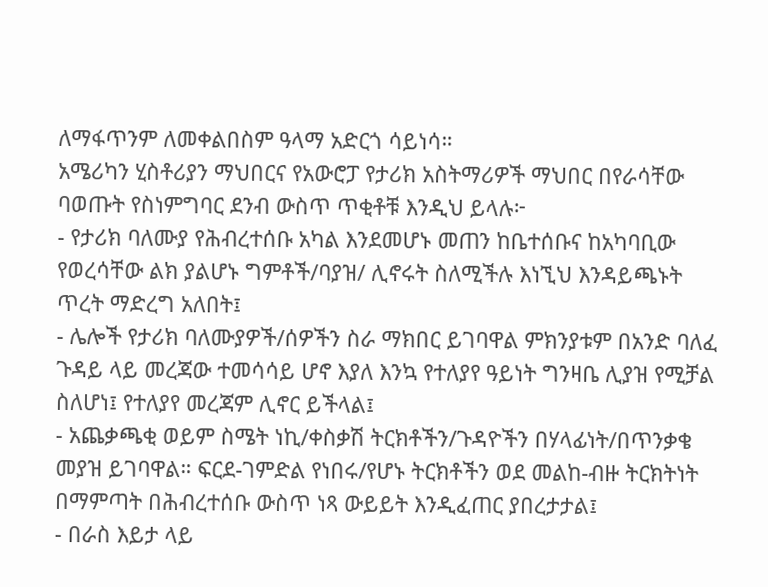ለማፋጥንም ለመቀልበስም ዓላማ አድርጎ ሳይነሳ።
አሜሪካን ሂስቶሪያን ማህበርና የአውሮፓ የታሪክ አስትማሪዎች ማህበር በየራሳቸው ባወጡት የስነምግባር ደንብ ውስጥ ጥቂቶቹ እንዲህ ይላሉ፦
- የታሪክ ባለሙያ የሕብረተሰቡ አካል እንደመሆኑ መጠን ከቤተሰቡና ከአካባቢው የወረሳቸው ልክ ያልሆኑ ግምቶች/ባያዝ/ ሊኖሩት ስለሚችሉ እነኚህ እንዳይጫኑት ጥረት ማድረግ አለበት፤
- ሌሎች የታሪክ ባለሙያዎች/ሰዎችን ስራ ማክበር ይገባዋል ምክንያቱም በአንድ ባለፈ ጉዳይ ላይ መረጃው ተመሳሳይ ሆኖ እያለ እንኳ የተለያየ ዓይነት ግንዛቤ ሊያዝ የሚቻል ስለሆነ፤ የተለያየ መረጃም ሊኖር ይችላል፤
- አጨቃጫቂ ወይም ስሜት ነኪ/ቀስቃሽ ትርክቶችን/ጉዳዮችን በሃላፊነት/በጥንቃቄ መያዝ ይገባዋል። ፍርደ-ገምድል የነበሩ/የሆኑ ትርክቶችን ወደ መልከ-ብዙ ትርክትነት በማምጣት በሕብረተሰቡ ውስጥ ነጻ ውይይት እንዲፈጠር ያበረታታል፤
- በራስ እይታ ላይ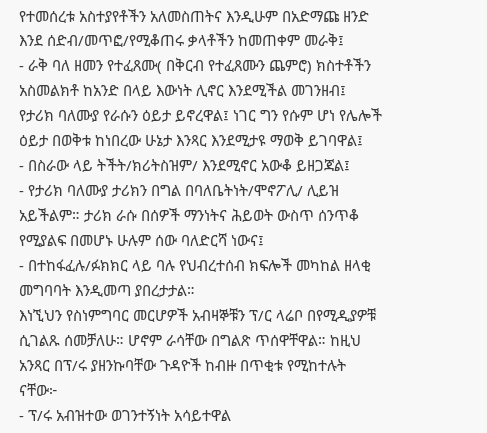የተመሰረቱ አስተያየቶችን አለመስጠትና እንዲሁም በአድማጩ ዘንድ እንደ ሰድብ/መጥፎ/የሚቆጠሩ ቃላቶችን ከመጠቀም መራቅ፤
- ራቅ ባለ ዘመን የተፈጸሙ( በቅርብ የተፈጸሙን ጨምሮ) ክስተቶችን አስመልክቶ ከአንድ በላይ እውነት ሊኖር እንደሚችል መገንዘብ፤ የታሪክ ባለሙያ የራሱን ዕይታ ይኖረዋል፤ ነገር ግን የሱም ሆነ የሌሎች ዕይታ በወቅቱ ከነበረው ሁኔታ እንጻር እንደሚታዩ ማወቅ ይገባዋል፤
- በስራው ላይ ትችት/ክሪትስዝም/ እንደሚኖር አውቆ ይዘጋጃል፤
- የታሪክ ባለሙያ ታሪክን በግል በባለቤትነት/ሞኖፖሊ/ ሊይዝ አይችልም። ታሪክ ራሱ በሰዎች ማንነትና ሕይወት ውስጥ ሰንጥቆ የሚያልፍ በመሆኑ ሁሉም ሰው ባለድርሻ ነውና፤
- በተከፋፈሉ/ፉክክር ላይ ባሉ የህብረተሰብ ክፍሎች መካከል ዘላቂ መግባባት እንዲመጣ ያበረታታል።
እነኚህን የስነምግባር መርሆዎች አብዛኞቹን ፕ/ር ላሬቦ በየሚዲያዎቹ ሲገልጹ ሰመቻለሁ። ሆኖም ራሳቸው በግልጽ ጥሰዋቸዋል። ከዚህ አንጻር በፕ/ሩ ያዘንኩባቸው ጉዳዮች ከብዙ በጥቂቱ የሚከተሉት ናቸው፦
- ፕ/ሩ አብዝተው ወገንተኝነት አሳይተዋል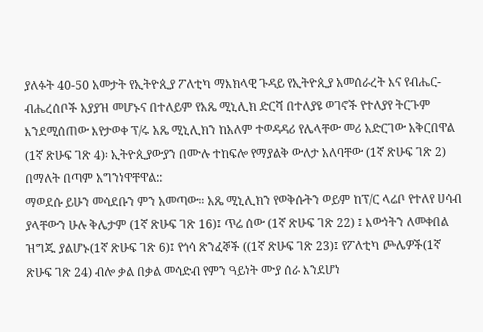ያለፉት 40-50 አመታት የኢትዮጲያ ፖለቲካ ማእክላዊ ጉዳይ የኢትዮጲያ አመሰራረት እና የብሔር-ብሔረሰቦች አያያዝ መሆኑና በተለይም የአጼ ሚኒሊክ ድርሻ በተለያዩ ወገኖች የተለያየ ትርጉም እንደሚሰጠው እየታወቀ ፕ/ሩ አጼ ሚኒሊክን ከአለም ተወዳዳሪ የሌላቸው መሪ አድርገው አቅርበዋል (1ኛ ጽሁፍ ገጽ 4)፡ ኢትዮጲያውያን በሙሉ ተከፍሎ የማያልቅ ውለታ አለባቸው (1ኛ ጽሁፍ ገጽ 2) በማለት በጣም አግንነዋቸዋል::
ማወደሱ ይሁን መሳደቡን ምን አመጣው። አጼ ሚኒሊክን የወቅሱትን ወይም ከፕ/ር ላሬቦ የተለየ ሀሳብ ያላቸውን ሁሉ ቅሌታም (1ኛ ጽሁፍ ገጽ 16)፤ ጥሬ ሰው (1ኛ ጽሁፍ ገጽ 22) ፤ እውነትን ለመቀበል ዝግጁ ያልሆኑ(1ኛ ጽሁፍ ገጽ 6)፤ የጎሳ ጽንፈኞች ((1ኛ ጽሁፍ ገጽ 23)፤ የፖለቲካ ጮሌዎች(1ኛ ጽሁፍ ገጽ 24) ብሎ ቃል በቃል መሳድብ የምን ዓይነት ሙያ ሰራ እንደሆነ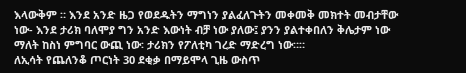እላውቅም ። እንደ አንድ ዜጋ የወደዱትን ማግነን ያልፈለጉትን መቀመቅ መክተት መብታቸው ነው- እንደ ታሪክ ባለሞያ ግን አንድ እውነት ብቻ ነው ያለው፤ ያንን ያልተቀበለን ቅሌታም ነው ማለት ከስነ ምግባር ውጪ ነው፡ ታሪክን የፖለቲካ ገረድ ማድረግ ነው።።
ለኢሳት የጨለንቆ ጦርነት 30 ደቂቃ በማይሞላ ጊዜ ውስጥ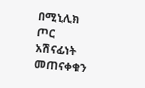በሚኒሊክ ጦር አሽናፊነት መጠናቀቁን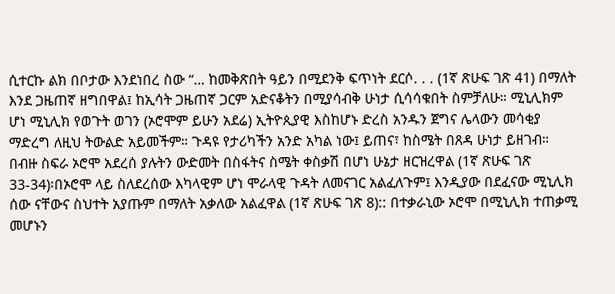ሲተርኩ ልክ በቦታው እንደነበረ ስው “… ከመቅጽበት ዓይን በሚደንቅ ፍጥነት ደርሶ. . . (1ኛ ጽሁፍ ገጽ 41) በማለት እንደ ጋዜጠኛ ዘግበዋል፤ ከኢሳት ጋዜጠኛ ጋርም አድናቆትን በሚያሳብቅ ሁነታ ሲሳሳቁበት ስምቻለሁ። ሚኒሊክም ሆነ ሚኒሊክ የወጉት ወገን (ኦሮሞም ይሁን አደሬ) ኢትዮጲያዊ እስከሆኑ ድረስ አንዱን ጀግና ሌላውን መሳቂያ ማድረግ ለዚህ ትውልድ አይመችም። ጉዳዩ የታሪካችን አንድ አካል ነው፤ ይጠና፣ ከስሜት በጸዳ ሁነታ ይዘገብ።
በብዙ ስፍራ ኦሮሞ አደረሰ ያሉትን ውድመት በስፋትና ስሜት ቀስቃሽ በሆነ ሁኔታ ዘርዝረዋል (1ኛ ጽሁፍ ገጽ 33-34)፡በኦሮሞ ላይ ስለደረሰው እካላዊም ሆነ ሞራላዊ ጉዳት ለመናገር አልፈለጉም፤ እንዲያው በደፈናው ሚኒሊክ ሰው ናቸውና ስህተት አያጡም በማለት አቃለው አልፈዋል (1ኛ ጽሁፍ ገጽ 8):: በተቃራኒው ኦሮሞ በሚኒሊክ ተጠቃሚ መሆኑን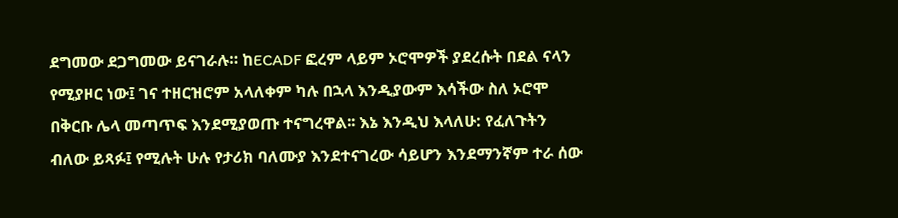ደግመው ደጋግመው ይናገራሉ። ከECADF ፎረም ላይም ኦሮሞዎች ያደረሱት በደል ናላን የሚያዞር ነው፤ ገና ተዘርዝሮም አላለቀም ካሉ በኋላ እንዲያውም እሳችው ስለ ኦሮሞ በቅርቡ ሌላ መጣጥፍ እንደሚያወጡ ተናግረዋል፡፡ እኔ እንዲህ እላለሁ: የፈለጉትን ብለው ይጻፉ፤ የሚሉት ሁሉ የታሪክ ባለሙያ እንደተናገረው ሳይሆን እንደማንኛም ተራ ሰው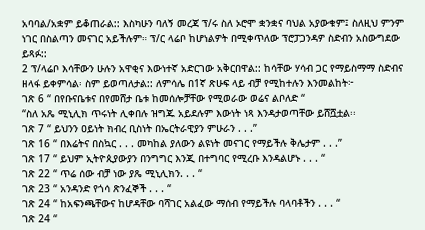አባባል/አቋም ይቆጠራል:: እስካሁን ባለኝ መረጃ ፕ/ሩ ስለ ኦሮሞ ቋንቋና ባህል አያውቁም፤ ስለዚህ ምንም ነገር በስልጣን መናገር አይችሉም። ፕ/ር ላሬቦ ከሆነልዎት በሚቀጥለው ፕሮፓጋንዳዎ ስድብን አስውግደው ይጻፉ::
2 ፕ/ላሬቦ እሳቸውን ሁሉን አዋቂና እውነተኛ አድርገው አቅርበዋል:: ከሳቸው ሃሳብ ጋር የማይስማማ ስድብና ዘላፋ ይቀምሳል፡ ስም ይወጣለታል:: ለምሳሌ በ1ኛ ጽሁፍ ላይ ብቻ የሚከተሉን እንመልከት፦
ገጽ 6 “ በየቡናቤቱና በየመሸታ ቤቱ ከመሰሎቻቸው የሚወራው ወሬና ልቦለድ “
“ስለ አጼ ሚኒሊክ ጥሩነት ሊቀበሉ ዝግጁ አይደሉም እውነት ነጻ እንዳታወጣቸው ይሸሿቷል፡፡
ገጽ 7 “ ይህንን ዐይነት ክብረ ቢስነት በኤርትራዊያን ምሁራን . . .”
ገጽ 16 “ በእሬትና በስኳር . . . መካከል ያለውን ልዩነት መናገር የማይችሉ ቅሌታም . . .”
ገጽ 17 “ ይህም ኢትዮጲያውያን በንግግር እንጂ በተግባር የሚረቡ እንዳልሆኑ . . . “
ገጽ 22 “ ጥሬ ሰው ብቻ ነው ያጼ ሚኒሊክን. . . “
ገጽ 23 “ አንዳንድ የጎሳ ጽንፈኞች . . . “
ገጽ 24 “ ከአፍንጫቸውና ከሆዳቸው ባሻገር አልፈው ማሰብ የማይችሉ ባላባቶችን . . . “
ገጽ 24 “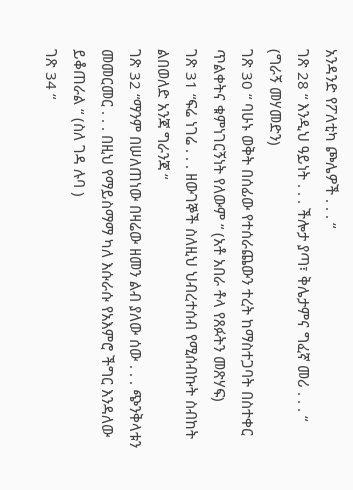አንዳንድ የፖለቲካ ጮሌዎች . . . “
ገጽ 28 “ እንዲህ ዓይነት . . . ችሎታ ያጣ፣ ቅሌታምና ግፈኛ መሪ . . . “ (ግራኝ መሃመድን)
ገጽ 30 “ ባሁኑ ወቅት በሰፊው የተሰራጨውን ተረት ከማስተጋባት በስተቀር ጥልቀትና ቁምነገርኝነት የለውም “ (አቶ አበራ ቶላ የጸፉትን መጽሃፍ)
ገጽ 31 “ፍሬ ነገሬ . . . ዘውገኞች ስለዚህ ህብረተሰብ የሚሰብኩት ስብከት ልበወለድ አንጃ ግራንጃ “
ገጽ 32 “ማንም በሠለጠነው በዛሬው ዘመን ልብ ያለው ሰው . . . ጭንቅላቱን መመርመር . . . በዚህ የማይስማማ ካለ እሱራሱ የአእምሮ ችግር እንዳለው ይቆጠራል “ (ስለ ገዳ ሉባ )
ገጽ 34 “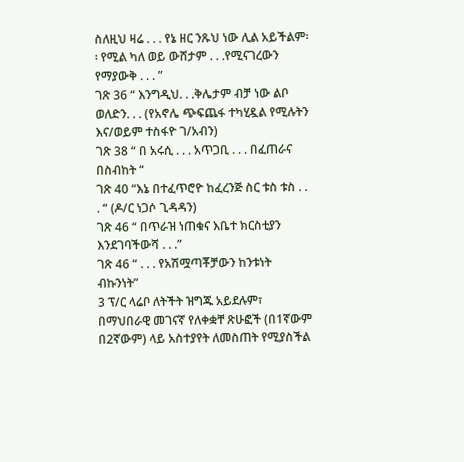ስለዚህ ዛሬ . . . የኔ ዘር ንጹህ ነው ሊል አይችልም፡፡ የሚል ካለ ወይ ውሸታም . . .የሚናገረውን የማያውቅ . . . ”
ገጽ 36 “ እንግዲህ. . .ቅሌታም ብቻ ነው ልቦ ወለድን. . . (የአኖሌ ጭፍጨፋ ተካሂዷል የሚሉትን እና/ወይም ተስፋዮ ገ/አብን)
ገጽ 38 “ በ አሩሲ . . . አጥጋቢ . . . በፈጠራና በስብከት “
ገጽ 40 “እኔ በተፈጥሮዮ ከፈረንጅ ስር ቱስ ቱስ . . . “ (ዶ/ር ነጋሶ ጊዳዳን)
ገጽ 46 “ በጥራዝ ነጠቁና እቤተ ክርስቲያን እንደገባችውሻ . . .”
ገጽ 46 “ . . . የአሽሟጣቾቻውን ከንቱነት ብኩንነት”
3 ፕ/ር ላሬቦ ለትችት ዝግጁ አይደሉም፣
በማህበራዊ መገናኛ የለቀቋቸ ጽሁፎች (በ1ኛውም በ2ኛውም) ላይ አስተያየት ለመስጠት የሚያስችል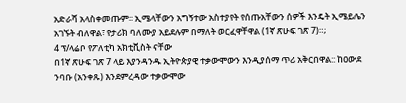አድራሻ አላስቀመጡም፡፡ ኢሜላቸውን አግኝተው አስተያየት የሰጡአቸውን ሰዎች እንዴት ኢሜይሌን አገኙት ብለዋል፣ የታሪክ ባለሙያ አይደሉም በማለት ወርፈዋቸዋል (1ኛ ጽሁፍ ገጽ 7)።;
4 ፕ/ላሬቦ የፖለቲካ አክቲቪስት ናቸው
በ1ኛ ጽሁፍ ገጽ 7 ላይ እያንዳንዱ ኢትዮጵያዊ ተቃውሞውን እንዲያሰማ ጥሪ አቅርበዋል:: ከዐውደ ንባቡ (አንቀጹ) እንደምረዳው ተቃውሞው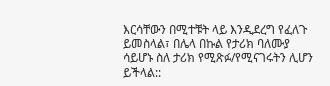እርሳቸውን በሚተቹት ላይ እንዲደረግ የፈለጉ ይመስላል፣ በሌላ በኩል የታሪክ ባለሙያ ሳይሆኑ ስለ ታሪክ የሚጽፉ/የሚናገሩትን ሊሆን ይችላል::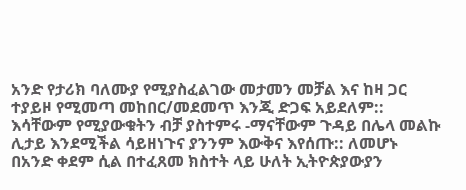አንድ የታሪክ ባለሙያ የሚያስፈልገው መታመን መቻል እና ከዛ ጋር ተያይዞ የሚመጣ መከበር/መደመጥ እንጂ ድጋፍ አይደለም:: እሳቸውም የሚያውቁትን ብቻ ያስተምሩ -ማናቸውም ጉዳይ በሌላ መልኩ ሊታይ እንደሚችል ሳይዘነጉና ያንንም እውቅና እየሰጡ:: ለመሆኑ በአንድ ቀደም ሲል በተፈጸመ ክስተት ላይ ሁለት ኢትዮጵያውያን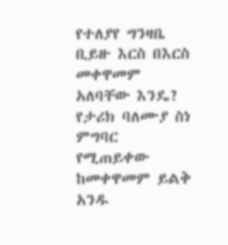የተለያየ ግንዛቤ ቢይዙ እርስ በእርስ መቀዋመም አለባቸው እንዴ? የታሪክ ባለሙያ ስነ ምግባር የሚጠይቀው ከመቀዋመም ይልቅ አንዱ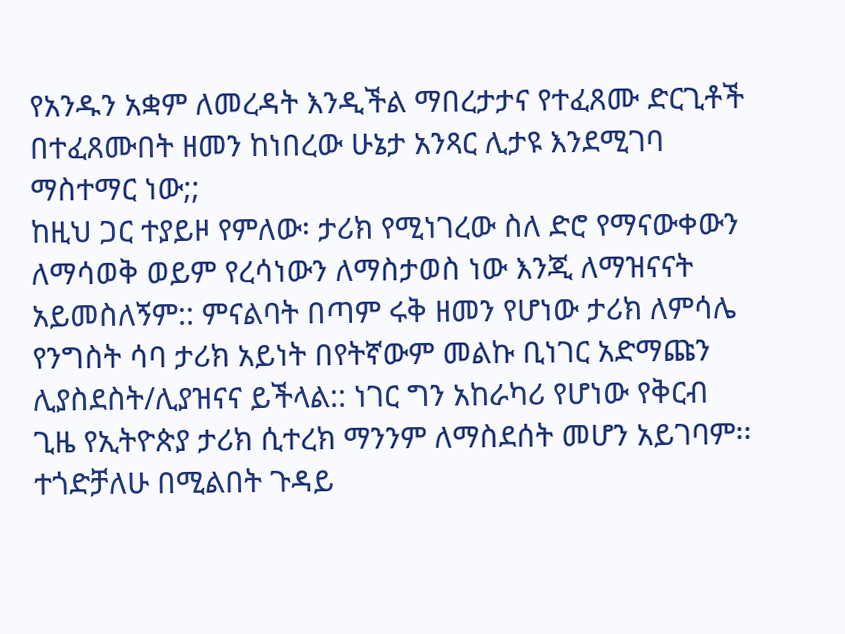የአንዱን አቋም ለመረዳት እንዲችል ማበረታታና የተፈጸሙ ድርጊቶች በተፈጸሙበት ዘመን ከነበረው ሁኔታ አንጻር ሊታዩ እንደሚገባ ማስተማር ነው;;
ከዚህ ጋር ተያይዞ የምለው፡ ታሪክ የሚነገረው ስለ ድሮ የማናውቀውን ለማሳወቅ ወይም የረሳነውን ለማስታወስ ነው እንጂ ለማዝናናት አይመስለኝም:: ምናልባት በጣም ሩቅ ዘመን የሆነው ታሪክ ለምሳሌ የንግስት ሳባ ታሪክ አይነት በየትኛውም መልኩ ቢነገር አድማጩን ሊያስደስት/ሊያዝናና ይችላል:: ነገር ግን አከራካሪ የሆነው የቅርብ ጊዜ የኢትዮጵያ ታሪክ ሲተረክ ማንንም ለማስደሰት መሆን አይገባም፡፡ ተጎድቻለሁ በሚልበት ጉዳይ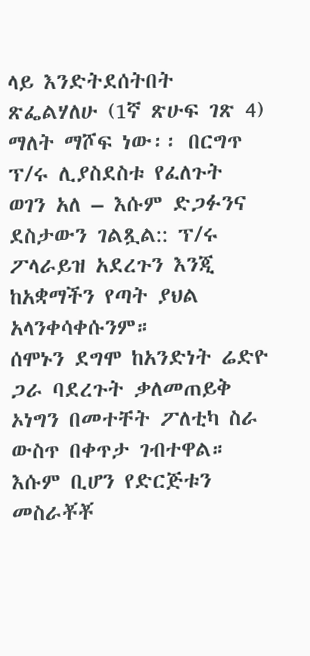ላይ እንድትደሰትበት ጽፌልሃለሁ (1ኛ ጽሁፍ ገጽ 4) ማለት ማሾፍ ነው፡፡ በርግጥ ፕ/ሩ ሊያስደስቱ የፈለጉት ወገን አለ – እሱም ድጋፉንና ደስታውን ገልጿል:: ፕ/ሩ ፖላራይዝ አደረጉን እንጂ ከአቋማችን የጣት ያህል አላንቀሳቀሱንም።
ሰሞኑን ደግሞ ከአንድነት ሬድዮ ጋራ ባደረጉት ቃለመጠይቅ ኦነግን በመተቸት ፖለቲካ ስራ ውስጥ በቀጥታ ገብተዋል። እሱም ቢሆን የድርጅቱን መስራቾቾ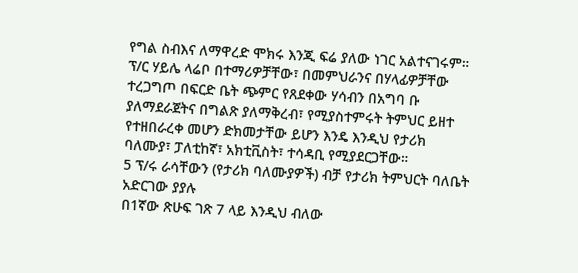የግል ስብእና ለማዋረድ ሞክሩ እንጂ ፍሬ ያለው ነገር አልተናገሩም። ፕ/ር ሃይሌ ላሬቦ በተማሪዎቻቸው፣ በመምህራንና በሃላፊዎቻቸው ተረጋግጦ በፍርድ ቤት ጭምር የጸደቀው ሃሳብን በአግባ ቡ ያለማደራጀትና በግልጽ ያለማቅረብ፣ የሚያስተምሩት ትምህር ይዘተ የተዘበራረቀ መሆን ድክመታቸው ይሆን እንዴ እንዲህ የታሪክ ባለሙያ፣ ፓለቲከኛ፣ አክቲቪስት፣ ተሳዳቢ የሚያደርጋቸው።
5 ፕ/ሩ ራሳቸውን (የታሪክ ባለሙያዎች) ብቻ የታሪክ ትምህርት ባለቤት አድርገው ያያሉ
በ1ኛው ጽሁፍ ገጽ 7 ላይ እንዲህ ብለው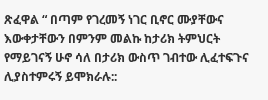ጽፈዋል “ በጣም የገረመኝ ነገር ቢኖር ሙያቸውና እውቀታቸውን በምንም መልኩ ከታሪክ ትምህርት የማይገናኝ ሁኖ ሳለ በታሪክ ውስጥ ገብተው ሊፈተፍጉና ሊያስተምሩኝ ይሞክራሉ::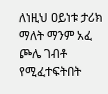ለነዚህ ዐይነቱ ታሪክ ማለት ማንም አፈ ጮሌ ገብቶ የሚፈተፍትበት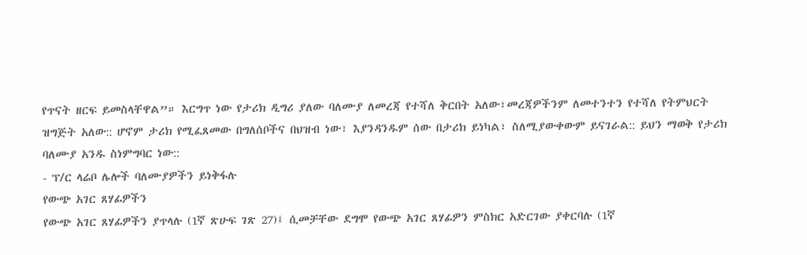የጥናት ዘርፍ ይመስላቸዋል”። እርግጥ ነው የታሪክ ዲግሪ ያለው ባለሙያ ለመረጃ የተሻለ ቅርበት አለው፣መረጃዎችንም ለመተንተን የተሻለ የትምህርት ዝግጅት አለው:: ሆኖም ታሪክ የሚፈጸመው በግለሰቦችና በህዝብ ነው፣ እያንዳንዱም ሰው በታሪክ ይነካል፣ ስለሚያውቀውም ይናገራል:: ይህን ማወቅ የታሪክ ባለሙያ አንዱ ስነምግባር ነው::
- ፕ/ር ላሬቦ ሌሎች ባለሙያዎችን ይነቅፋሉ
የውጭ አገር ጸሃፊዎችን
የውጭ አገር ጸሃፊዎችን ያጥላሉ (1ኛ ጽሁፍ ገጽ 27)፤ ሲመቻቸው ደግሞ የውጭ አገር ጸሃፊዎን ምስክር አድርገው ያቀርባሉ (1ኛ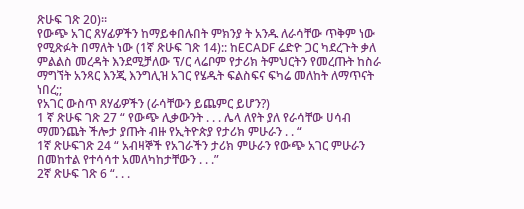ጽሁፍ ገጽ 20)።
የውጭ አገር ጸሃፊዎችን ከማይቀበሉበት ምክንያ ት አንዱ ለራሳቸው ጥቅም ነው የሚጽፉት በማለት ነው (1ኛ ጽሁፍ ገጽ 14):: ከECADF ሬድዮ ጋር ካደረጉት ቃለ ምልልስ መረዳት እንደሚቻለው ፕ/ር ላሬቦም የታሪክ ትምህርትን የመረጡት ከስራ ማግኘት አንጻር እንጂ እንግሊዝ አገር የሄዱት ፍልስፍና ፍካሬ መለከት ለማጥናት ነበረ;;
የአገር ውስጥ ጸሃፊዎችን (ራሳቸውን ይጨምር ይሆን?)
1 ኛ ጽሁፍ ገጽ 27 “ የውጭ ሊቃውንት . . . ሌላ ለየት ያለ የራሳቸው ሀሳብ ማመንጨት ችሎታ ያጡት ብዙ የኢትዮጵያ የታሪክ ምሁራን . . “
1ኛ ጽሁፍገጽ 24 “ አብዛኞች የአገራችን ታሪክ ምሁራን የውጭ አገር ምሁራን በመከተል የተሳሳተ አመለካከታቸውን . . .”
2ኛ ጽሁፍ ገጽ 6 “. . .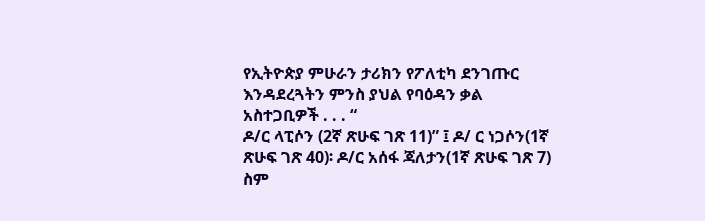የኢትዮጵያ ምሁራን ታሪክን የፖለቲካ ደንገጡር እንዳደረጓትን ምንስ ያህል የባዕዳን ቃል አስተጋቢዎች . . . “
ዶ/ር ላፒሶን (2ኛ ጽሁፍ ገጽ 11)” ፤ ዶ/ ር ነጋሶን(1ኛ ጽሁፍ ገጽ 40)፡ ዶ/ር አሰፋ ጃለታን(1ኛ ጽሁፍ ገጽ 7) ስም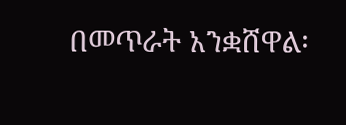በመጥራት አንቋሸዋል፡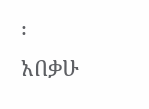፡
አበቃሁ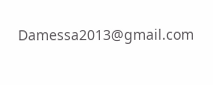Damessa2013@gmail.com